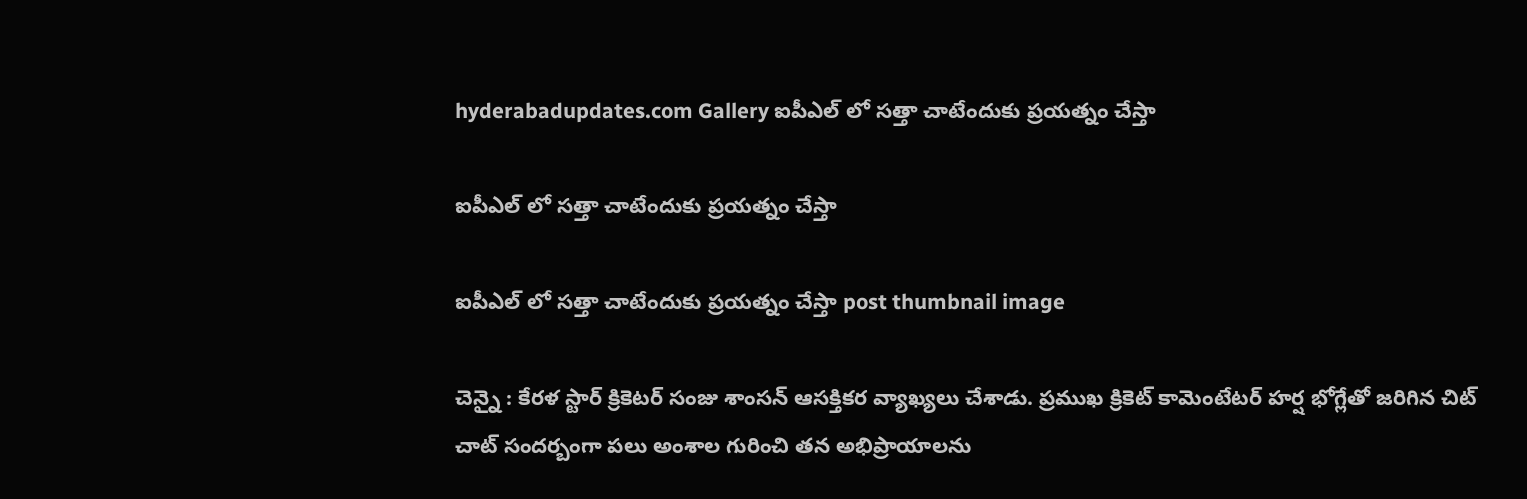hyderabadupdates.com Gallery ఐపీఎల్ లో స‌త్తా చాటేందుకు ప్ర‌య‌త్నం చేస్తా

ఐపీఎల్ లో స‌త్తా చాటేందుకు ప్ర‌య‌త్నం చేస్తా

ఐపీఎల్ లో స‌త్తా చాటేందుకు ప్ర‌య‌త్నం చేస్తా post thumbnail image

చెన్నై : కేర‌ళ స్టార్ క్రికెట‌ర్ సంజు శాంస‌న్ ఆస‌క్తిక‌ర వ్యాఖ్య‌లు చేశాడు. ప్ర‌ముఖ క్రికెట్ కామెంటేట‌ర్ హ‌ర్ష భోగ్లేతో జ‌రిగిన చిట్ చాట్ సంద‌ర్బంగా ప‌లు అంశాల గురించి త‌న అభిప్రాయాల‌ను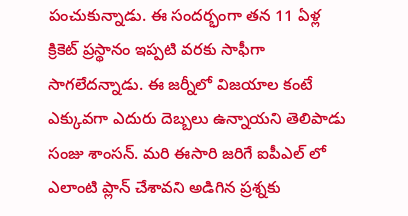పంచుకున్నాడు. ఈ సంద‌ర్భంగా త‌న 11 ఏళ్ల క్రికెట్ ప్ర‌స్థానం ఇప్ప‌టి వ‌ర‌కు సాఫీగా సాగ‌లేద‌న్నాడు. ఈ జ‌ర్నీలో విజ‌యాల కంటే ఎక్కువ‌గా ఎదురు దెబ్బ‌లు ఉన్నాయ‌ని తెలిపాడు సంజు శాంస‌న్. మ‌రి ఈసారి జ‌రిగే ఐపీఎల్ లో ఎలాంటి ప్లాన్ చేశావ‌ని అడిగిన ప్ర‌శ్న‌కు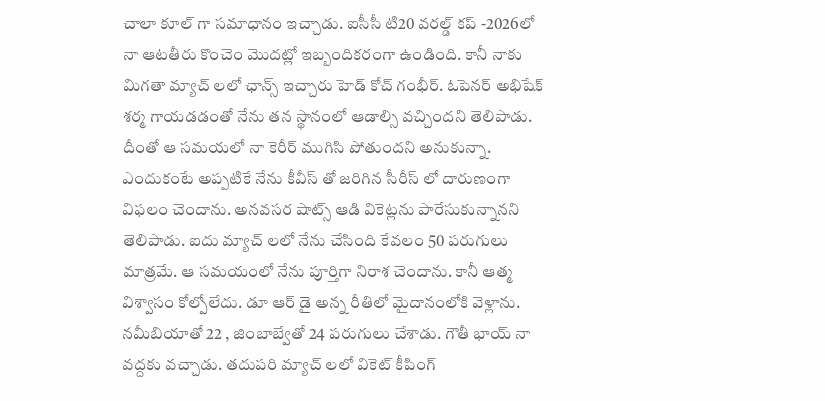చాలా కూల్ గా స‌మాధానం ఇచ్చాడు. ఐసీసీ టి20 వ‌ర‌ల్డ్ క‌ప్ -2026లో నా ఆట‌తీరు కొంచెం మొద‌ట్లో ఇబ్బందిక‌రంగా ఉండింది. కానీ నాకు మిగ‌తా మ్యాచ్ ల‌లో ఛాన్స్ ఇచ్చారు హెడ్ కోచ్ గంభీర్. ఓపెన‌ర్ అభిషేక్ శ‌ర్మ గాయ‌డ‌డంతో నేను త‌న స్థానంలో ఆడాల్సి వ‌చ్చింద‌ని తెలిపాడు.
దీంతో ఆ స‌మ‌య‌లో నా కెరీర్ ముగిసి పోతుంద‌ని అనుకున్నా. ఎందుకంటే అప్ప‌టికే నేను కీవీస్ తో జ‌రిగిన సీరీస్ లో దారుణంగా విఫలం చెందాను. అన‌వ‌స‌ర షాట్స్ ఆడి వికెట్ల‌ను పారేసుకున్నాన‌ని తెలిపాడు. ఐదు మ్యాచ్ ల‌లో నేను చేసింది కేవ‌లం 50 ప‌రుగులు మాత్ర‌మే. ఆ స‌మ‌యంలో నేను పూర్తిగా నిరాశ చెందాను. కానీ ఆత్మ విశ్వాసం కోల్పోలేదు. డూ ఆర్ డై అన్న రీతిలో మైదానంలోకి వెళ్లాను. న‌మీబియాతో 22 , జింబాబ్వేతో 24 ప‌రుగులు చేశాడు. గౌతీ భాయ్ నా వ‌ద్ద‌కు వ‌చ్చాడు. త‌దుప‌రి మ్యాచ్ ల‌లో వికెట్ కీపింగ్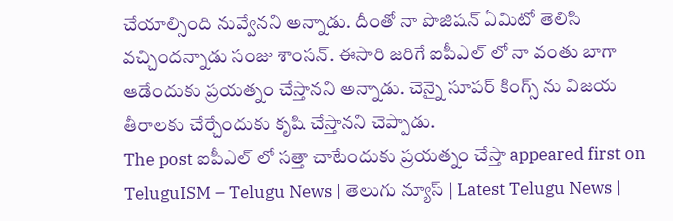చేయాల్సింది నువ్వేన‌ని అన్నాడు. దీంతో నా పొజిష‌న్ ఏమిటో తెలిసి వ‌చ్చింద‌న్నాడు సంజు శాంస‌న్. ఈసారి జ‌రిగే ఐపీఎల్ లో నా వంతు బాగా ఆడేందుకు ప్ర‌య‌త్నం చేస్తాన‌ని అన్నాడు. చెన్నై సూప‌ర్ కింగ్స్ ను విజ‌య తీరాల‌కు చేర్చేందుకు కృషి చేస్తాన‌ని చెప్పాడు.
The post ఐపీఎల్ లో స‌త్తా చాటేందుకు ప్ర‌య‌త్నం చేస్తా appeared first on TeluguISM – Telugu News | తెలుగు న్యూస్ | Latest Telugu News |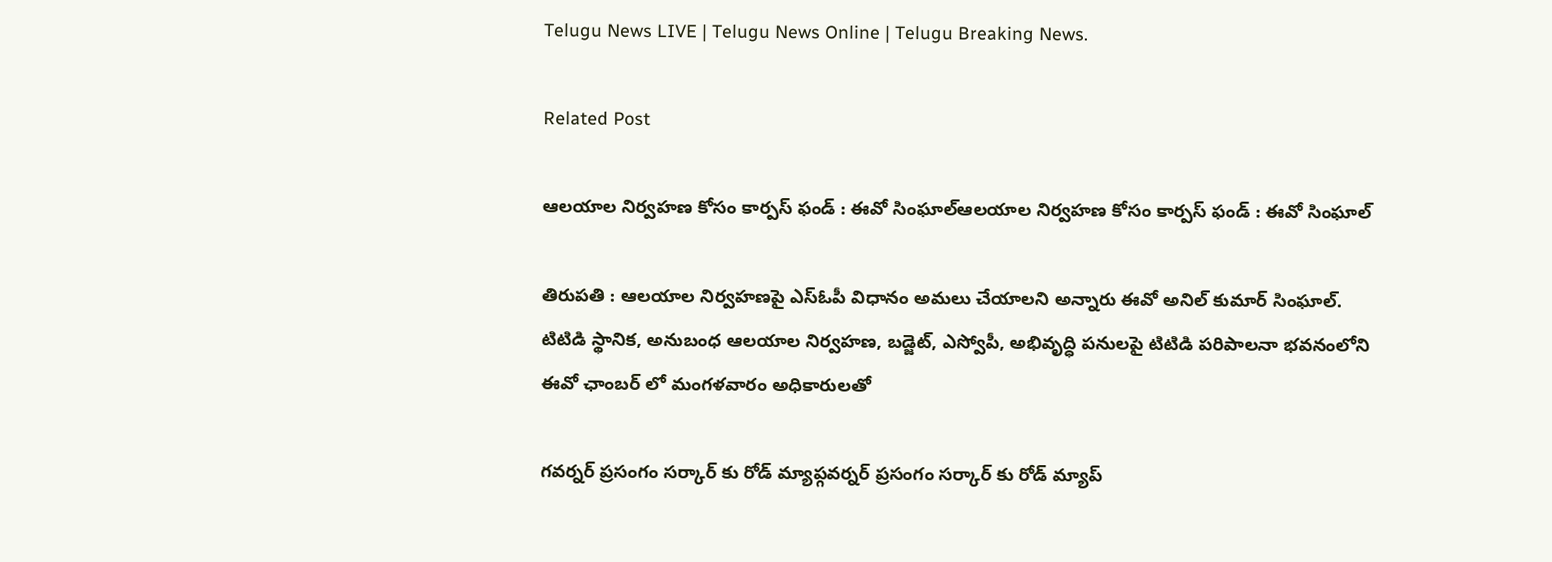Telugu News LIVE | Telugu News Online | Telugu Breaking News.

Related Post

ఆలయాల నిర్వహణ కోసం కార్ప‌స్ ఫండ్ : ఈవో సింఘాల్ఆలయాల నిర్వహణ కోసం కార్ప‌స్ ఫండ్ : ఈవో సింఘాల్

తిరుపతి : ఆలయాల నిర్వహణపై ఎస్ఓపీ విధానం అమ‌లు చేయాల‌ని అన్నారు ఈవో అనిల్ కుమార్ సింఘాల్. టిటిడి స్థానిక, అనుబంధ ఆలయాల నిర్వహణ, బడ్జెట్, ఎస్వోపీ, అభివృద్ధి పనులపై టిటిడి పరిపాలనా భవనంలోని ఈవో ఛాంబర్ లో మంగళవారం అధికారులతో

గ‌వ‌ర్న‌ర్ ప్ర‌సంగం స‌ర్కార్ కు రోడ్ మ్యాప్గ‌వ‌ర్న‌ర్ ప్ర‌సంగం స‌ర్కార్ కు రోడ్ మ్యాప్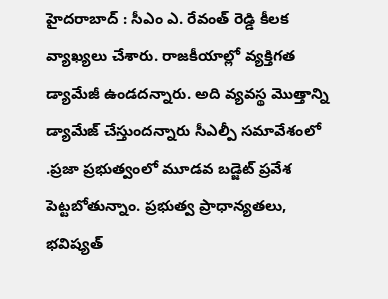హైద‌రాబాద్ : సీఎం ఎ. రేవంత్ రెడ్డి కీల‌క వ్యాఖ్య‌లు చేశారు. రాజకీయాల్లో వ్యక్తిగత డ్యామేజీ ఉండదన్నారు. అది వ్యవస్థ మొత్తాన్ని డ్యామేజ్ చేస్తుందన్నారు సీఎల్పీ సమావేశంలో .ప్రజా ప్రభుత్వంలో మూడవ బడ్జెట్ ప్రవేశ పెట్టబోతున్నాం. ప్రభుత్వ ప్రాధాన్యతలు, భవిష్యత్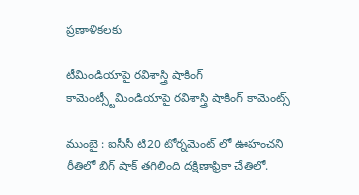ప్రణాళికలకు

టీమిండియాపై ర‌విశాస్త్రి షాకింగ్ కామెంట్స్టీమిండియాపై ర‌విశాస్త్రి షాకింగ్ కామెంట్స్

ముంబై : ఐసీసీ టి20 టోర్న‌మెంట్ లో ఊహంచ‌ని రీతిలో బిగ్ షాక్ త‌గిలింది ద‌క్షిణాఫ్రికా చేతిలో.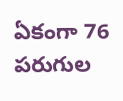ఏకంగా 76 ప‌రుగుల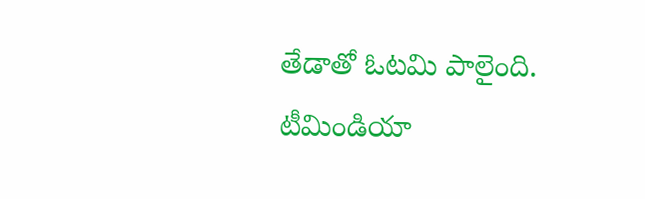తేడాతో ఓట‌మి పాలైంది. టీమిండియా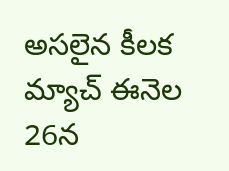అస‌లైన కీల‌క మ్యాచ్ ఈనెల 26న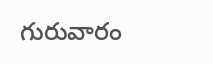గురువారం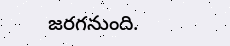జ‌ర‌గ‌నుంది.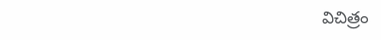విచిత్రం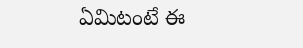ఏమిటంటే ఈ